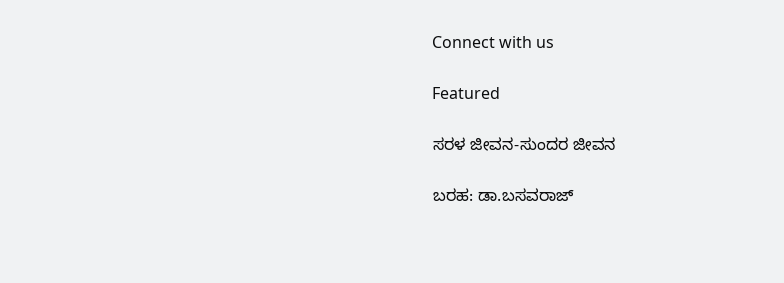Connect with us

Featured

ಸರಳ ಜೀವನ-ಸುಂದರ ಜೀವನ

ಬರಹ: ಡಾ.ಬಸವರಾಜ್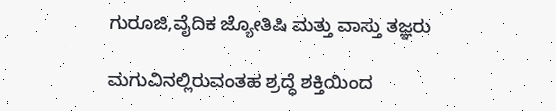ಗುರೂಜಿ,ವೈದಿಕ ಜ್ಯೋತಿಷಿ ಮತ್ತು ವಾಸ್ತು ತಜ್ಞರು

ಮಗುವಿನಲ್ಲಿರುವಂತಹ ಶ್ರದ್ಧೆ ಶಕ್ತಿಯಿಂದ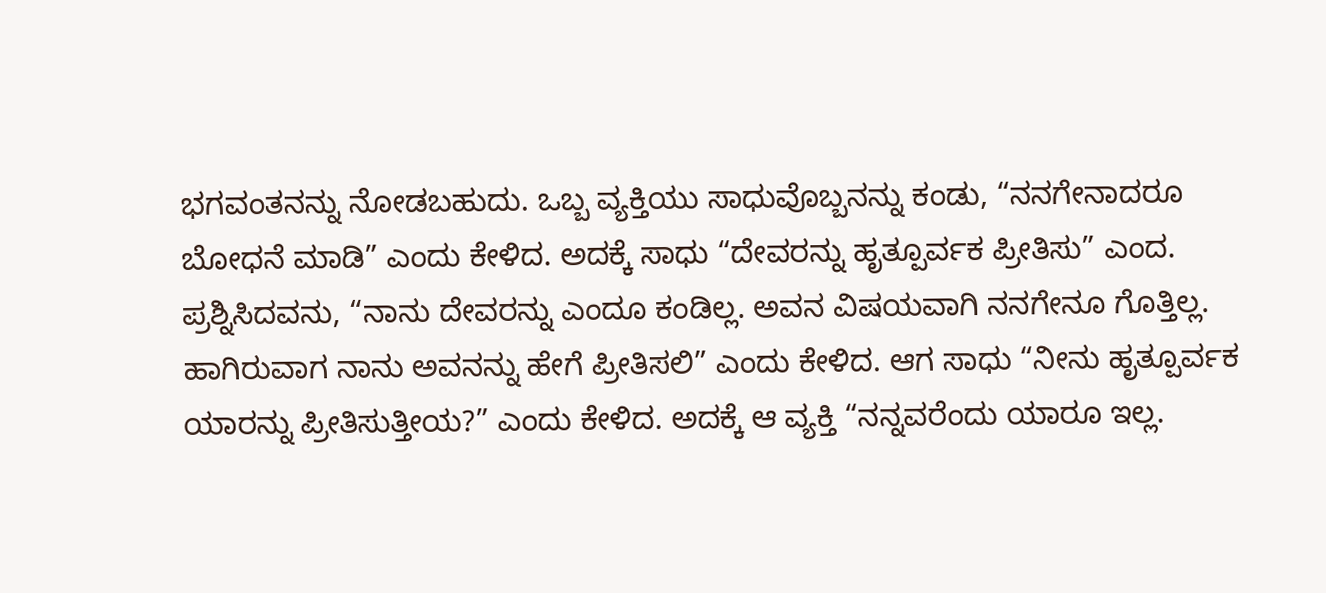ಭಗವಂತನನ್ನು ನೋಡಬಹುದು. ಒಬ್ಬ ವ್ಯಕ್ತಿಯು ಸಾಧುವೊಬ್ಬನನ್ನು ಕಂಡು, “ನನಗೇನಾದರೂ ಬೋಧನೆ ಮಾಡಿ” ಎಂದು ಕೇಳಿದ. ಅದಕ್ಕೆ ಸಾಧು “ದೇವರನ್ನು ಹೃತ್ಪೂರ್ವಕ ಪ್ರೀತಿಸು” ಎಂದ. ಪ್ರಶ್ನಿಸಿದವನು, “ನಾನು ದೇವರನ್ನು ಎಂದೂ ಕಂಡಿಲ್ಲ. ಅವನ ವಿಷಯವಾಗಿ ನನಗೇನೂ ಗೊತ್ತಿಲ್ಲ. ಹಾಗಿರುವಾಗ ನಾನು ಅವನನ್ನು ಹೇಗೆ ಪ್ರೀತಿಸಲಿ” ಎಂದು ಕೇಳಿದ. ಆಗ ಸಾಧು “ನೀನು ಹೃತ್ಪೂರ್ವಕ ಯಾರನ್ನು ಪ್ರೀತಿಸುತ್ತೀಯ?” ಎಂದು ಕೇಳಿದ. ಅದಕ್ಕೆ ಆ ವ್ಯಕ್ತಿ “ನನ್ನವರೆಂದು ಯಾರೂ ಇಲ್ಲ.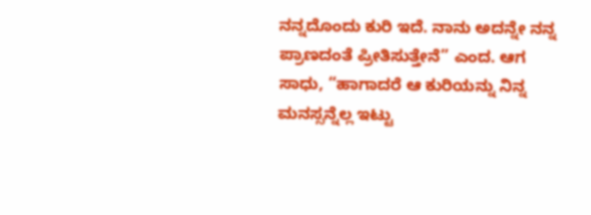ನನ್ನದೊಂದು ಕುರಿ ಇದೆ. ನಾನು ಅದನ್ನೇ ನನ್ನ ಪ್ರಾಣದಂತೆ ಪ್ರೀತಿಸುತ್ತೇನೆ” ಎಂದ. ಆಗ ಸಾಧು, “ಹಾಗಾದರೆ ಆ ಕುರಿಯನ್ನು ನಿನ್ನ ಮನಸ್ಸನ್ನೆಲ್ಲ ಇಟ್ಟು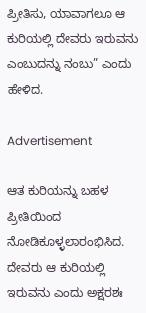ಪ್ರೀತಿಸು, ಯಾವಾಗಲೂ ಆ ಕುರಿಯಲ್ಲಿ ದೇವರು ಇರುವನು ಎಂಬುದನ್ನು ನಂಬು” ಎಂದು ಹೇಳಿದ.

Advertisement

ಆತ ಕುರಿಯನ್ನು ಬಹಳ ಪ್ರೀತಿಯಿಂದ ನೋಡಿಕೂಳ್ಳಲಾರಂಭಿಸಿದ. ದೇವರು ಆ ಕುರಿಯಲ್ಲಿ ಇರುವನು ಎಂದು ಅಕ್ಷರಶಃ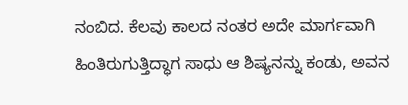ನಂಬಿದ. ಕೆಲವು ಕಾಲದ ನಂತರ ಅದೇ ಮಾರ್ಗವಾಗಿ ಹಿಂತಿರುಗುತ್ತಿದ್ಧಾಗ ಸಾಧು ಆ ಶಿಷ್ಯನನ್ನು ಕಂಡು, ಅವನ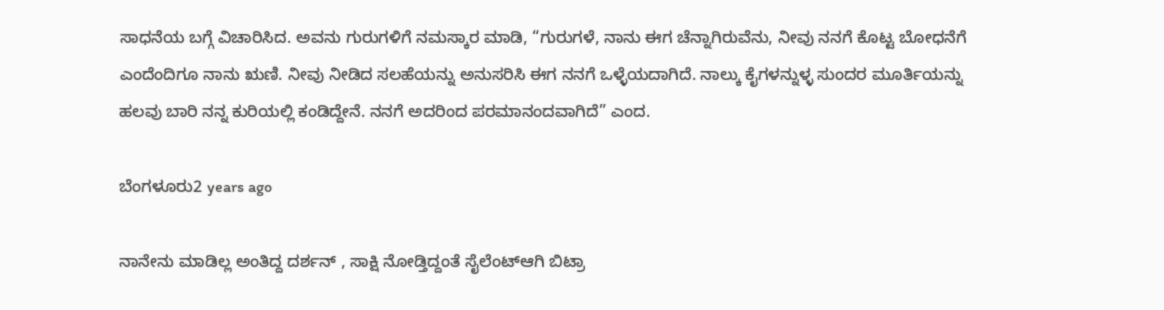ಸಾಧನೆಯ ಬಗ್ಗೆ ವಿಚಾರಿಸಿದ. ಅವನು ಗುರುಗಳಿಗೆ ನಮಸ್ಕಾರ ಮಾಡಿ, “ಗುರುಗಳೆ, ನಾನು ಈಗ ಚೆನ್ನಾಗಿರುವೆನು, ನೀವು ನನಗೆ ಕೊಟ್ಟ ಬೋಧನೆಗೆ ಎಂದೆಂದಿಗೂ ನಾನು ಋಣಿ. ನೀವು ನೀಡಿದ ಸಲಹೆಯನ್ನು ಅನುಸರಿಸಿ ಈಗ ನನಗೆ ಒಳ್ಳೆಯದಾಗಿದೆ. ನಾಲ್ಕು ಕೈಗಳನ್ನುಳ್ಳ ಸುಂದರ ಮೂರ್ತಿಯನ್ನು ಹಲವು ಬಾರಿ ನನ್ನ ಕುರಿಯಲ್ಲಿ ಕಂಡಿದ್ದೇನೆ. ನನಗೆ ಅದರಿಂದ ಪರಮಾನಂದವಾಗಿದೆ” ಎಂದ.

ಬೆಂಗಳೂರು2 years ago

ನಾನೇನು ಮಾಡಿಲ್ಲ ಅಂತಿದ್ದ ದರ್ಶನ್ , ಸಾಕ್ಷಿ ನೋಡ್ತಿದ್ದಂತೆ ಸೈಲೆಂಟ್ಆಗಿ ಬಿಟ್ರಾ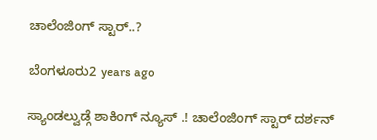ಚಾಲೆಂಜಿಂಗ್ ಸ್ಟಾರ್..?

ಬೆಂಗಳೂರು2 years ago

ಸ್ಯಾಂಡಲ್ವುಡ್ಗೆ ಶಾಕಿಂಗ್ ನ್ಯೂಸ್ .! ಚಾಲೆಂಜಿಂಗ್ ಸ್ಟಾರ್ ದರ್ಶನ್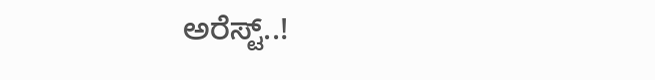ಅರೆಸ್ಟ್..!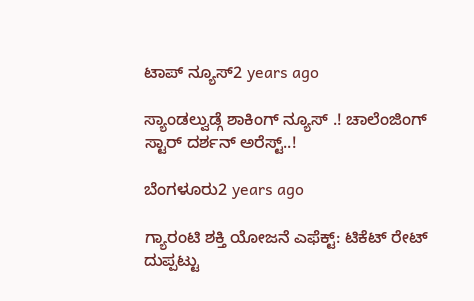ಟಾಪ್ ನ್ಯೂಸ್2 years ago

ಸ್ಯಾಂಡಲ್ವುಡ್ಗೆ ಶಾಕಿಂಗ್ ನ್ಯೂಸ್ .! ಚಾಲೆಂಜಿಂಗ್ ಸ್ಟಾರ್ ದರ್ಶನ್ ಅರೆಸ್ಟ್..!

ಬೆಂಗಳೂರು2 years ago

ಗ್ಯಾರಂಟಿ ಶಕ್ತಿ ಯೋಜನೆ ಎಫೆಕ್ಟ್: ಟಿಕೆಟ್ ರೇಟ್ ದುಪ್ಪಟ್ಟು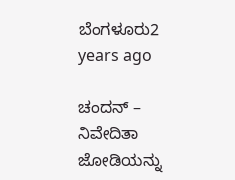ಬೆಂಗಳೂರು2 years ago

ಚಂದನ್ – ನಿವೇದಿತಾ ಜೋಡಿಯನ್ನು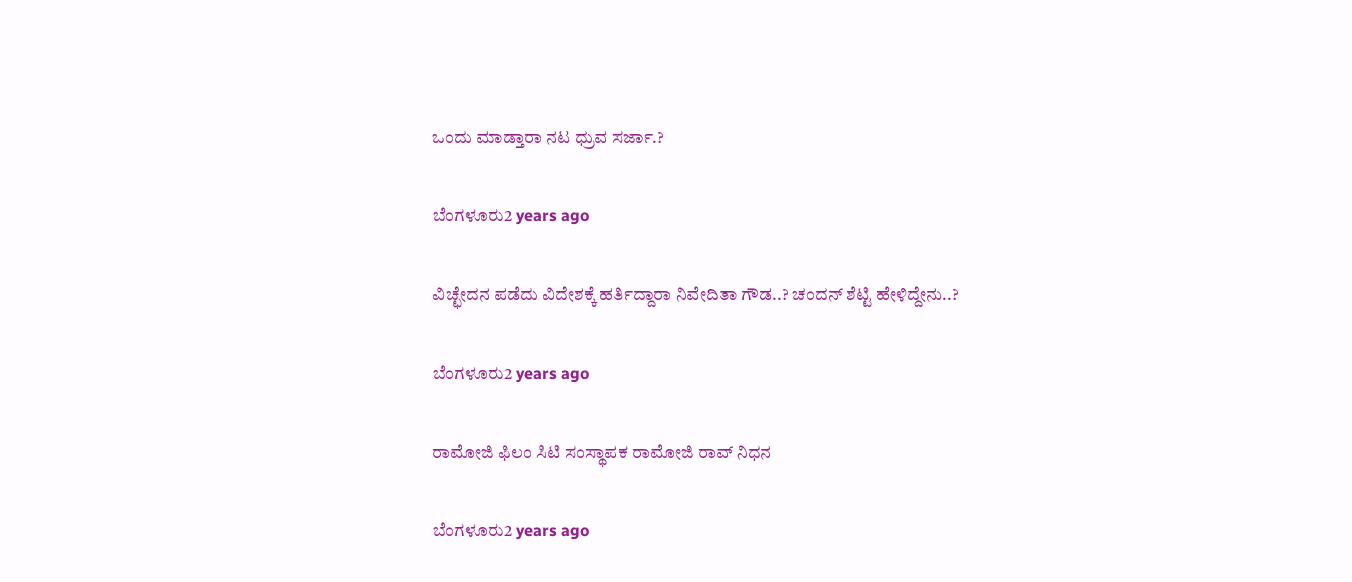ಒಂದು ಮಾಡ್ತಾರಾ ನಟ ಧ್ರುವ ಸರ್ಜಾ.?

ಬೆಂಗಳೂರು2 years ago

ವಿಚ್ಛೇದನ ಪಡೆದು ವಿದೇಶಕ್ಕೆ ಹರ್ತಿದ್ದಾರಾ ನಿವೇದಿತಾ ಗೌಡ..? ಚಂದನ್ ಶೆಟ್ಟಿ ಹೇಳಿದ್ದೇನು..?

ಬೆಂಗಳೂರು2 years ago

ರಾಮೋಜಿ ಫಿಲಂ ಸಿಟಿ ಸಂಸ್ಥಾಪಕ ರಾಮೋಜಿ ರಾವ್ ನಿಧನ

ಬೆಂಗಳೂರು2 years ago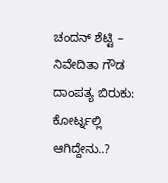ಚಂದನ್ ಶೆಟ್ಟಿ – ನಿವೇದಿತಾ ಗೌಡ ದಾಂಪತ್ಯ ಬಿರುಕು: ಕೋರ್ಟ್ನಲ್ಲಿ ಆಗಿದ್ದೇನು..?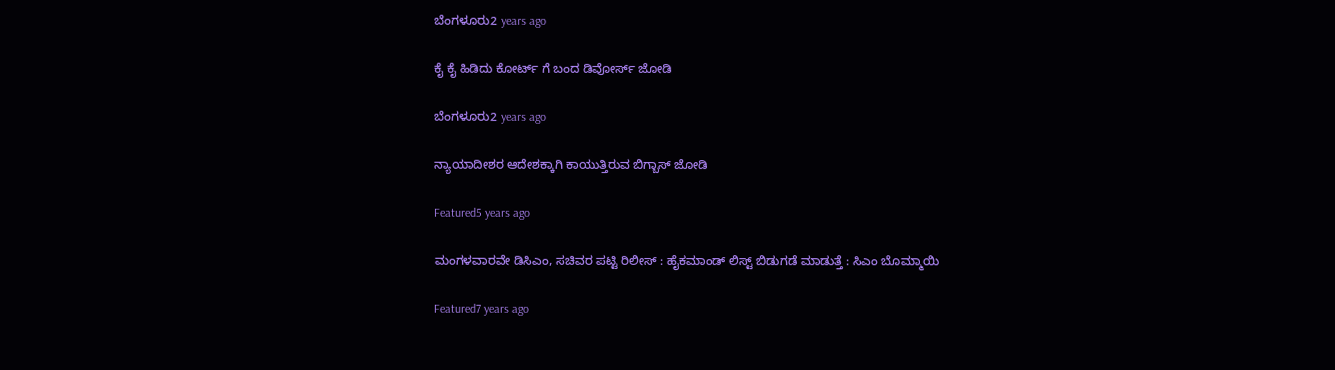ಬೆಂಗಳೂರು2 years ago

ಕೈ ಕೈ ಹಿಡಿದು ಕೋರ್ಟ್ ಗೆ ಬಂದ ಡಿವೋರ್ಸ್ ಜೋಡಿ

ಬೆಂಗಳೂರು2 years ago

ನ್ಯಾಯಾದೀಶರ ಆದೇಶಕ್ಕಾಗಿ ಕಾಯುತ್ತಿರುವ ಬಿಗ್ಬಾಸ್ ಜೋಡಿ

Featured5 years ago

ಮಂಗಳವಾರವೇ ಡಿಸಿಎಂ, ಸಚಿವರ ಪಟ್ಟಿ ರಿಲೀಸ್ : ಹೈಕಮಾಂಡ್ ಲಿಸ್ಟ್ ಬಿಡುಗಡೆ ಮಾಡುತ್ತೆ : ಸಿಎಂ ಬೊಮ್ಮಾಯಿ

Featured7 years ago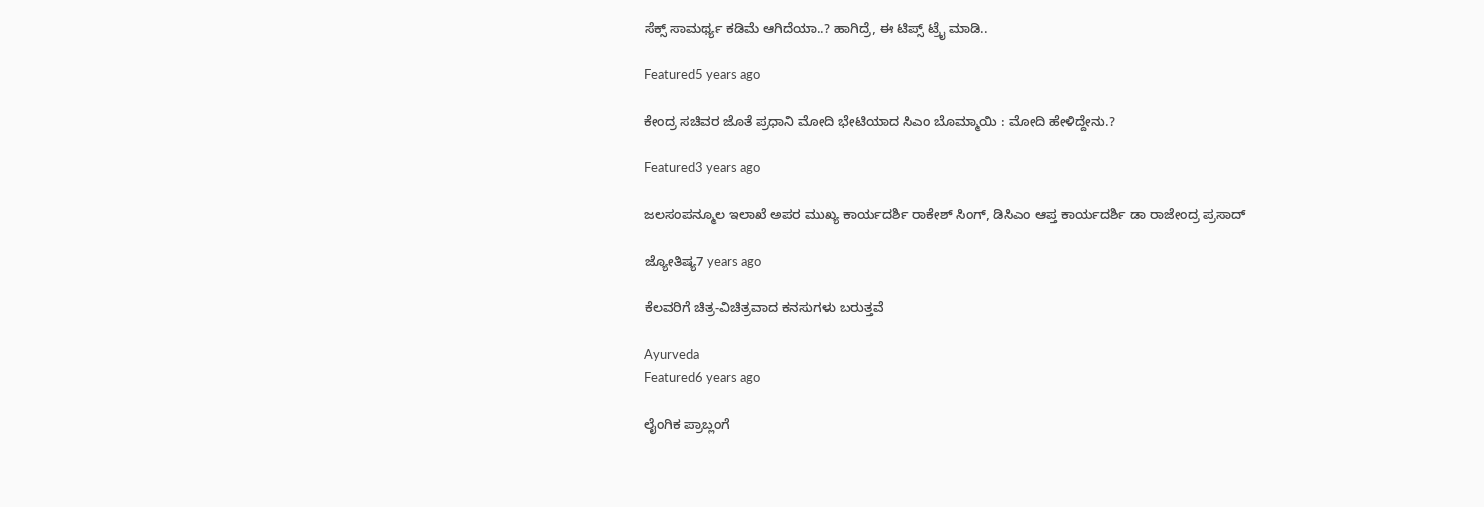ಸೆಕ್ಸ್ ಸಾಮರ್ಥ್ಯ ಕಡಿಮೆ ಆಗಿದೆಯಾ..? ಹಾಗಿದ್ರೆ, ಈ ಟಿಪ್ಸ್ ಟ್ರೈ ಮಾಡಿ..

Featured5 years ago

ಕೇಂದ್ರ ಸಚಿವರ ಜೊತೆ ಪ್ರಧಾನಿ ಮೋದಿ ಭೇಟಿಯಾದ ಸಿಎಂ ಬೊಮ್ಮಾಯಿ : ಮೋದಿ ಹೇಳಿದ್ದೇನು.?

Featured3 years ago

ಜಲಸಂಪನ್ಮೂಲ ಇಲಾಖೆ ಅಪರ ಮುಖ್ಯ ಕಾರ್ಯದರ್ಶಿ ರಾಕೇಶ್ ಸಿಂಗ್, ಡಿಸಿಎಂ ಆಪ್ತ ಕಾರ್ಯದರ್ಶಿ ಡಾ ರಾಜೇಂದ್ರ ಪ್ರಸಾದ್

ಜ್ಯೋತಿಷ್ಯ7 years ago

ಕೆಲವರಿಗೆ ಚಿತ್ರ-ವಿಚಿತ್ರವಾದ ಕನಸುಗಳು ಬರುತ್ತವೆ

Ayurveda
Featured6 years ago

ಲೈಂಗಿಕ ಪ್ರಾಬ್ಲಂಗೆ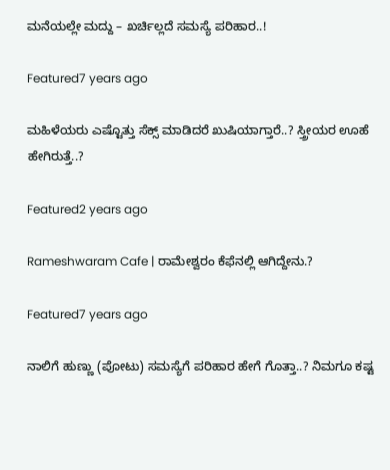ಮನೆಯಲ್ಲೇ ಮದ್ದು – ಖರ್ಚಿಲ್ಲದೆ ಸಮಸ್ಯೆ ಪರಿಹಾರ..!

Featured7 years ago

ಮಹಿಳೆಯರು ಎಷ್ಟೊತ್ತು ಸೆಕ್ಸ್ ಮಾಡಿದರೆ ಖುಷಿಯಾಗ್ತಾರೆ..? ಸ್ತ್ರೀಯರ ಊಹೆ ಹೇಗಿರುತ್ತೆ..?

Featured2 years ago

Rameshwaram Cafe | ರಾಮೇಶ್ವರಂ ಕೆಫೆನಲ್ಲಿ ಆಗಿದ್ದೇನು.?

Featured7 years ago

ನಾಲಿಗೆ ಹುಣ್ಣು (ಪೋಟು) ಸಮಸ್ಯೆಗೆ ಪರಿಹಾರ ಹೇಗೆ ಗೊತ್ತಾ..? ನಿಮಗೂ ಕಷ್ಟ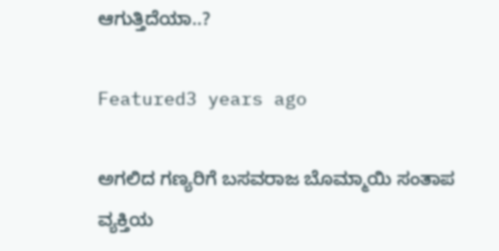ಆಗುತ್ತಿದೆಯಾ..?

Featured3 years ago

ಅಗಲಿದ ಗಣ್ಯರಿಗೆ ಬಸವರಾಜ ಬೊಮ್ಮಾಯಿ ಸಂತಾಪ
ವ್ಯಕ್ತಿಯ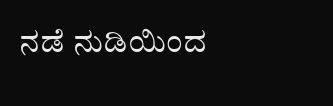ನಡೆ ನುಡಿಯಿಂದ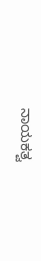ನಾಯಕತ್ವ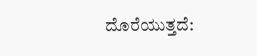ದೊರೆಯುತ್ತದೆ: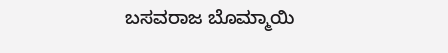ಬಸವರಾಜ ಬೊಮ್ಮಾಯಿ